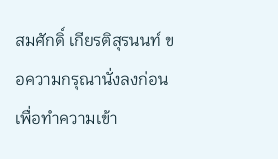สมศักดิ์ เกียรติสุรนนท์ ขอความกรุณานั่งลงก่อน เพื่อทำความเข้า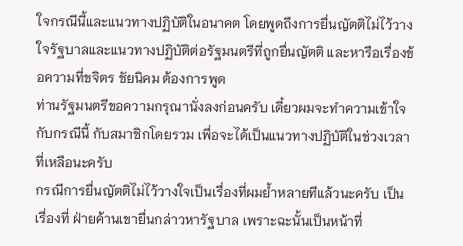ใจกรณีนี้และแนวทางปฏิบัติในอนาคต โดยพูดถึงการยื่นญัตติไม่ไว้วางใจรัฐบาลและแนวทางปฏิบัติต่อรัฐมนตรีที่ถูกยื่นญัตติ และหารือเรื่องข้อความที่ขจิตร ชัยนิคม ต้องการพูด
ท่านรัฐมนตรีขอความกรุณานั่งลงก่อนครับ เดี๋ยวผมจะทำความเข้าใจกับกรณีนี้ กับสมาชิกโดยรวม เพื่อจะได้เป็นแนวทางปฏิบัติในช่วงเวลาที่เหลือนะครับ
กรณีการยื่นญัตติไม่ไว้วางใจเป็นเรื่องที่ผมย้ำหลายทีแล้วนะครับ เป็นเรื่องที่ ฝ่ายค้านเขายื่นกล่าวหารัฐบาล เพราะฉะนั้นเป็นหน้าที่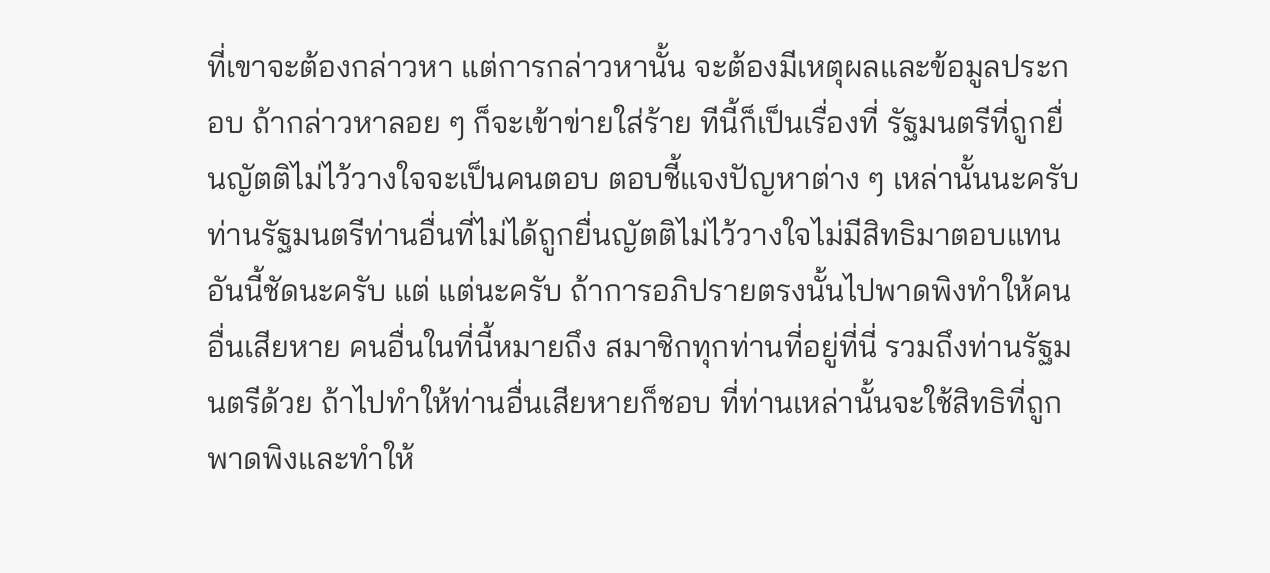ที่เขาจะต้องกล่าวหา แต่การกล่าวหานั้น จะต้องมีเหตุผลและข้อมูลประกอบ ถ้ากล่าวหาลอย ๆ ก็จะเข้าข่ายใส่ร้าย ทีนี้ก็เป็นเรื่องที่ รัฐมนตรีที่ถูกยื่นญัตติไม่ไว้วางใจจะเป็นคนตอบ ตอบชี้แจงปัญหาต่าง ๆ เหล่านั้นนะครับ ท่านรัฐมนตรีท่านอื่นที่ไม่ได้ถูกยื่นญัตติไม่ไว้วางใจไม่มีสิทธิมาตอบแทนอันนี้ชัดนะครับ แต่ แต่นะครับ ถ้าการอภิปรายตรงนั้นไปพาดพิงทำให้คนอื่นเสียหาย คนอื่นในที่นี้หมายถึง สมาชิกทุกท่านที่อยู่ที่นี่ รวมถึงท่านรัฐมนตรีด้วย ถ้าไปทำให้ท่านอื่นเสียหายก็ชอบ ที่ท่านเหล่านั้นจะใช้สิทธิที่ถูกพาดพิงและทำให้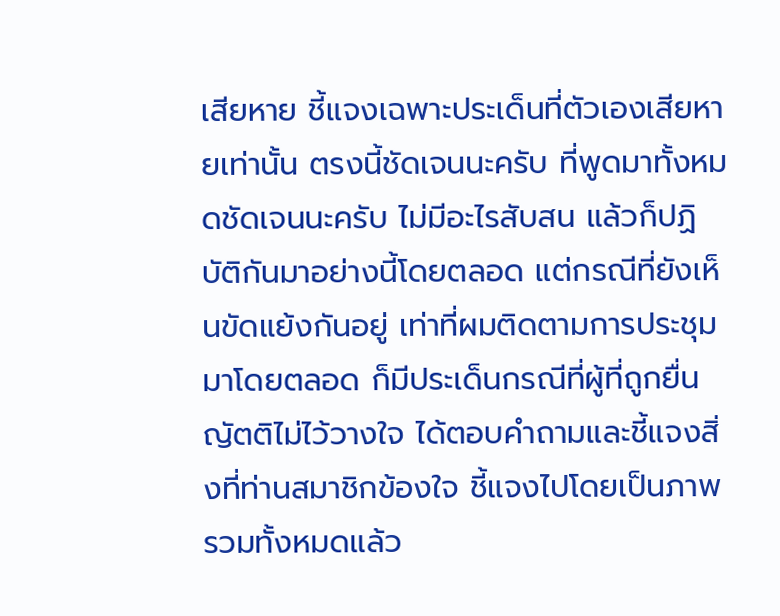เสียหาย ชี้แจงเฉพาะประเด็นที่ตัวเองเสียหายเท่านั้น ตรงนี้ชัดเจนนะครับ ที่พูดมาทั้งหมดชัดเจนนะครับ ไม่มีอะไรสับสน แล้วก็ปฏิบัติกันมาอย่างนี้โดยตลอด แต่กรณีที่ยังเห็นขัดแย้งกันอยู่ เท่าที่ผมติดตามการประชุมมาโดยตลอด ก็มีประเด็นกรณีที่ผู้ที่ถูกยื่นญัตติไม่ไว้วางใจ ได้ตอบคำถามและชี้แจงสิ่งที่ท่านสมาชิกข้องใจ ชี้แจงไปโดยเป็นภาพรวมทั้งหมดแล้ว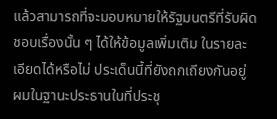แล้วสามารถที่จะมอบหมายให้รัฐมนตรีที่รับผิดชอบเรื่องนั้น ๆ ได้ให้ข้อมูลเพิ่มเติม ในรายละเอียดได้หรือไม่ ประเด็นนี้ที่ยังถกเถียงกันอยู่ ผมในฐานะประธานในที่ประชุ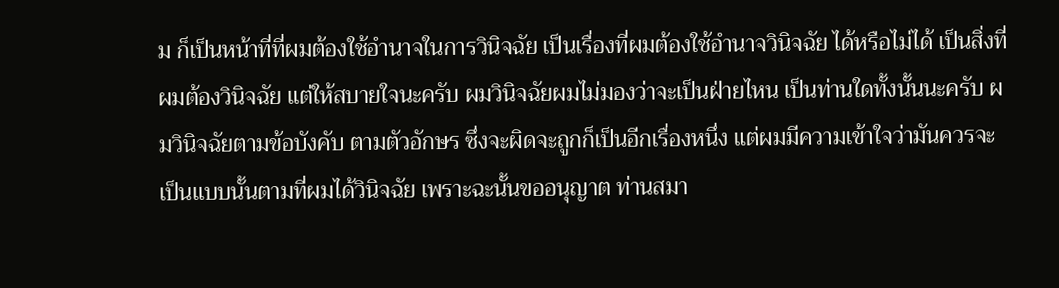ม ก็เป็นหน้าที่ที่ผมต้องใช้อำนาจในการวินิจฉัย เป็นเรื่องที่ผมต้องใช้อำนาจวินิจฉัย ได้หรือไม่ได้ เป็นสิ่งที่ผมต้องวินิจฉัย แต่ให้สบายใจนะครับ ผมวินิจฉัยผมไม่มองว่าจะเป็นฝ่ายไหน เป็นท่านใดทั้งนั้นนะครับ ผมวินิจฉัยตามข้อบังคับ ตามตัวอักษร ซึ่งจะผิดจะถูกก็เป็นอีกเรื่องหนึ่ง แต่ผมมีความเข้าใจว่ามันควรจะเป็นแบบนั้นตามที่ผมได้วินิจฉัย เพราะฉะนั้นขออนุญาต ท่านสมา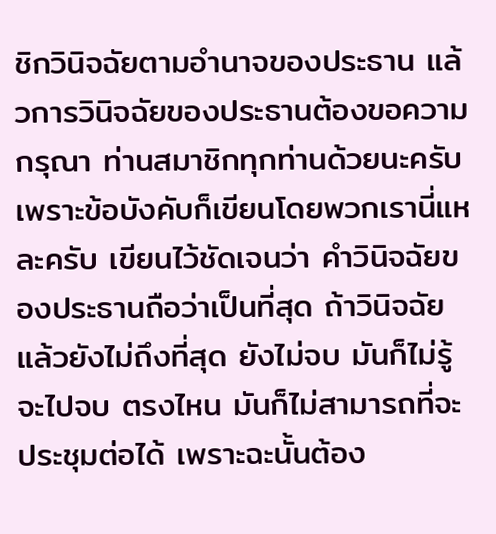ชิกวินิจฉัยตามอำนาจของประธาน แล้วการวินิจฉัยของประธานต้องขอความกรุณา ท่านสมาชิกทุกท่านด้วยนะครับ เพราะข้อบังคับก็เขียนโดยพวกเรานี่แหละครับ เขียนไว้ชัดเจนว่า คำวินิจฉัยของประธานถือว่าเป็นที่สุด ถ้าวินิจฉัยแล้วยังไม่ถึงที่สุด ยังไม่จบ มันก็ไม่รู้จะไปจบ ตรงไหน มันก็ไม่สามารถที่จะประชุมต่อได้ เพราะฉะนั้นต้อง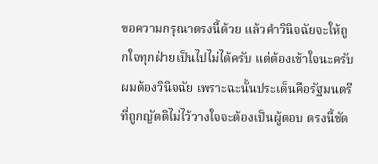ขอความกรุณาตรงนี้ด้วย แล้วคำวินิจฉัยจะให้ถูกใจทุกฝ่ายเป็นไปไม่ได้ครับ แต่ต้องเข้าใจนะครับผมต้องวินิจฉัย เพราะฉะนั้นประเด็นคือรัฐมนตรีที่ถูกญัตติไม่ไว้วางใจจะต้องเป็นผู้ตอบ ตรงนี้ชัด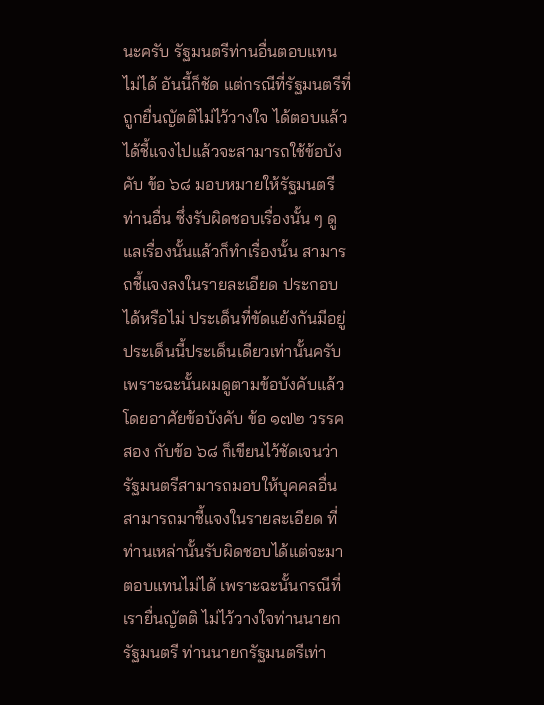นะครับ รัฐมนตรีท่านอื่นตอบแทนไม่ได้ อันนี้ก็ชัด แต่กรณีที่รัฐมนตรีที่ถูกยื่นญัตติไม่ไว้วางใจ ได้ตอบแล้วได้ชี้แจงไปแล้วจะสามารถใช้ข้อบังคับ ข้อ ๖๘ มอบหมายให้รัฐมนตรีท่านอื่น ซึ่งรับผิดชอบเรื่องนั้น ๆ ดูแลเรื่องนั้นแล้วก็ทำเรื่องนั้น สามารถชี้แจงลงในรายละเอียด ประกอบได้หรือไม่ ประเด็นที่ขัดแย้งกันมีอยู่ประเด็นนี้ประเด็นเดียวเท่านั้นครับ เพราะฉะนั้นผมดูตามข้อบังคับแล้ว โดยอาศัยข้อบังคับ ข้อ ๑๗๒ วรรคสอง กับข้อ ๖๘ ก็เขียนไว้ชัดเจนว่ารัฐมนตรีสามารถมอบให้บุคคลอื่นสามารถมาชี้แจงในรายละเอียด ที่ท่านเหล่านั้นรับผิดชอบได้แต่จะมาตอบแทนไม่ได้ เพราะฉะนั้นกรณีที่เรายื่นญัตติ ไม่ไว้วางใจท่านนายกรัฐมนตรี ท่านนายกรัฐมนตรีเท่า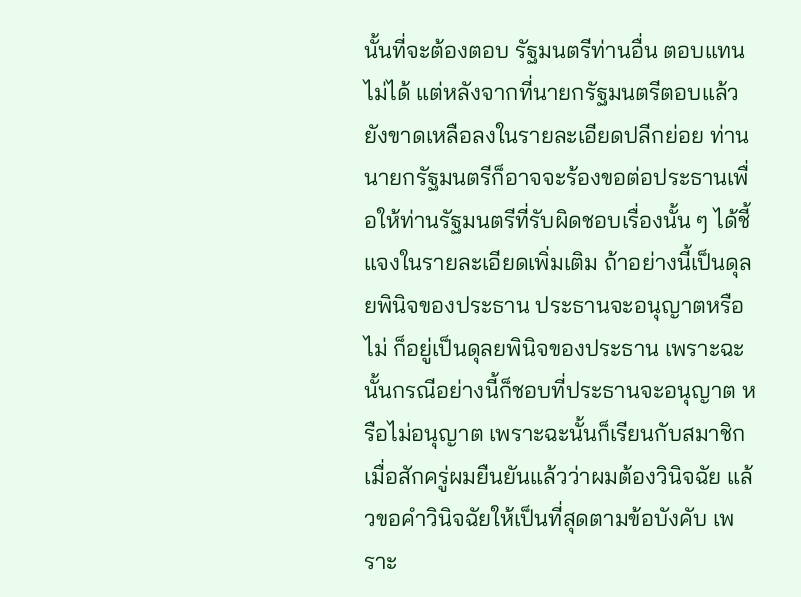นั้นที่จะต้องตอบ รัฐมนตรีท่านอื่น ตอบแทนไม่ได้ แต่หลังจากที่นายกรัฐมนตรีตอบแล้วยังขาดเหลือลงในรายละเอียดปลีกย่อย ท่านนายกรัฐมนตรีก็อาจจะร้องขอต่อประธานเพื่อให้ท่านรัฐมนตรีที่รับผิดชอบเรื่องนั้น ๆ ได้ชี้แจงในรายละเอียดเพิ่มเติม ถ้าอย่างนี้เป็นดุลยพินิจของประธาน ประธานจะอนุญาตหรือไม่ ก็อยู่เป็นดุลยพินิจของประธาน เพราะฉะนั้นกรณีอย่างนี้ก็ชอบที่ประธานจะอนุญาต หรือไม่อนุญาต เพราะฉะนั้นก็เรียนกับสมาชิก เมื่อสักครู่ผมยืนยันแล้วว่าผมต้องวินิจฉัย แล้วขอคำวินิจฉัยให้เป็นที่สุดตามข้อบังคับ เพราะ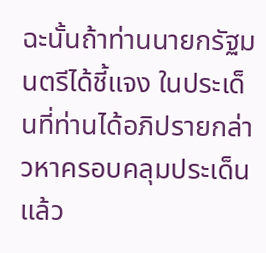ฉะนั้นถ้าท่านนายกรัฐมนตรีได้ชี้แจง ในประเด็นที่ท่านได้อภิปรายกล่าวหาครอบคลุมประเด็นแล้ว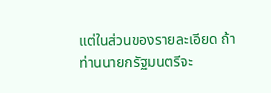แต่ในส่วนของรายละเอียด ถ้าท่านนายกรัฐมนตรีจะ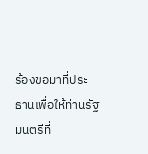ร้องขอมาที่ประธานเพื่อให้ท่านรัฐมนตรีที่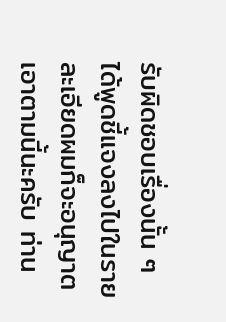รับผิดชอบเรื่องนั้น ๆ ได้พูดชี้แจงลงไปในรายละเอียดผมก็จะอนุญาต เอาตามนี้นะครับ ท่าน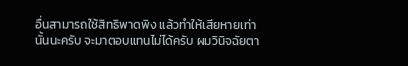อื่นสามารถใช้สิทธิพาดพิง แล้วทำให้เสียหายเท่านั้นนะครับ จะมาตอบแทนไม่ได้ครับ ผมวินิจฉัยตา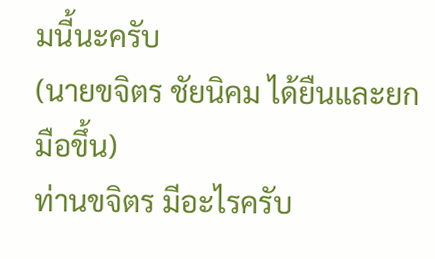มนี้นะครับ
(นายขจิตร ชัยนิคม ได้ยืนและยกมือขึ้น)
ท่านขจิตร มีอะไรครับ